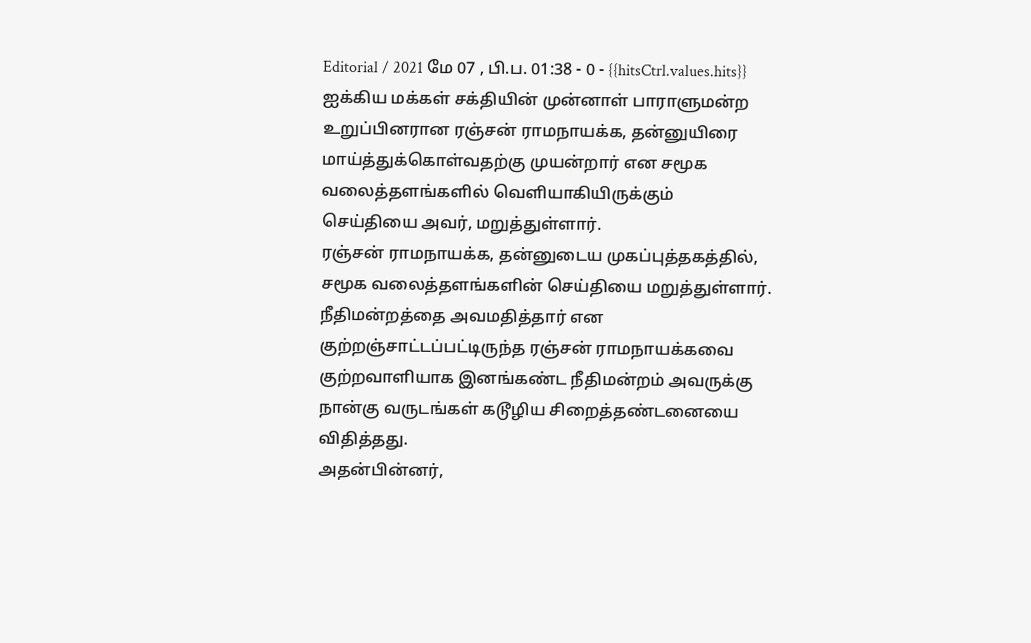Editorial / 2021 மே 07 , பி.ப. 01:38 - 0 - {{hitsCtrl.values.hits}}
ஐக்கிய மக்கள் சக்தியின் முன்னாள் பாராளுமன்ற உறுப்பினரான ரஞ்சன் ராமநாயக்க, தன்னுயிரை மாய்த்துக்கொள்வதற்கு முயன்றார் என சமூக வலைத்தளங்களில் வெளியாகியிருக்கும் செய்தியை அவர், மறுத்துள்ளார்.
ரஞ்சன் ராமநாயக்க, தன்னுடைய முகப்புத்தகத்தில், சமூக வலைத்தளங்களின் செய்தியை மறுத்துள்ளார்.
நீதிமன்றத்தை அவமதித்தார் என குற்றஞ்சாட்டப்பட்டிருந்த ரஞ்சன் ராமநாயக்கவை குற்றவாளியாக இனங்கண்ட நீதிமன்றம் அவருக்கு நான்கு வருடங்கள் கடூழிய சிறைத்தண்டனையை விதித்தது.
அதன்பின்னர்,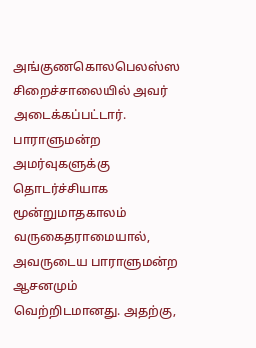அங்குணகொலபெலஸ்ஸ சிறைச்சாலையில் அவர் அடைக்கப்பட்டார்.
பாராளுமன்ற அமர்வுகளுக்கு தொடர்ச்சியாக மூன்றுமாதகாலம் வருகைதராமையால், அவருடைய பாராளுமன்ற ஆசனமும் வெற்றிடமானது. அதற்கு,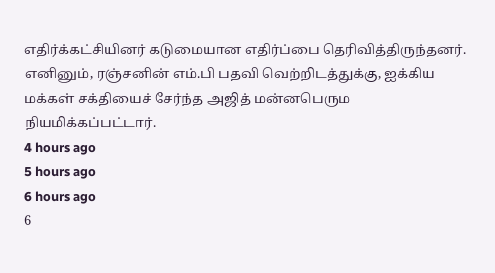எதிர்க்கட்சியினர் கடுமையான எதிர்ப்பை தெரிவித்திருந்தனர்.
எனினும், ரஞ்சனின் எம்.பி பதவி வெற்றிடத்துக்கு, ஐக்கிய மக்கள் சக்தியைச் சேர்ந்த அஜித் மன்னபெரும நியமிக்கப்பட்டார்.
4 hours ago
5 hours ago
6 hours ago
6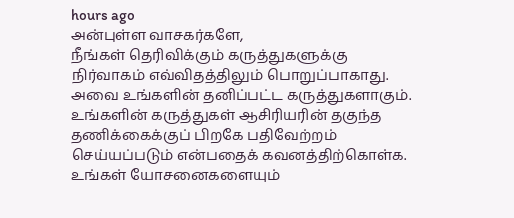hours ago
அன்புள்ள வாசகர்களே,
நீங்கள் தெரிவிக்கும் கருத்துகளுக்கு நிர்வாகம் எவ்விதத்திலும் பொறுப்பாகாது. அவை உங்களின் தனிப்பட்ட கருத்துகளாகும். உங்களின் கருத்துகள் ஆசிரியரின் தகுந்த தணிக்கைக்குப் பிறகே பதிவேற்றம் செய்யப்படும் என்பதைக் கவனத்திற்கொள்க. உங்கள் யோசனைகளையும்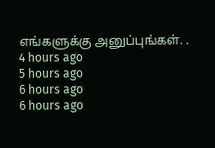எங்களுக்கு அனுப்புங்கள். .
4 hours ago
5 hours ago
6 hours ago
6 hours ago